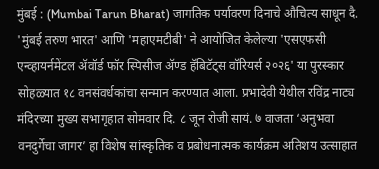मुंबई : (Mumbai Tarun Bharat) जागतिक पर्यावरण दिनाचे औचित्य साधून दै. 'मुंबई तरुण भारत' आणि 'महाएमटीबी' ने आयोजित केलेल्या 'एसएफसी एन्व्हायर्नमेंटल ॲवॉर्ड फॉर स्पिसीज ॲण्ड हॅबिटॅट्स वॉरियर्स २०२६' या पुरस्कार सोहळ्यात १८ वनसंवर्धकांचा सन्मान करण्यात आला. प्रभादेवी येथील रविंद्र नाट्य मंदिरच्या मुख्य सभागृहात सोमवार दि. ८ जून रोजी सायं. ७ वाजता ‘अनुभवा वनदुर्गेचा जागर’ हा विशेष सांस्कृतिक व प्रबोधनात्मक कार्यक्रम अतिशय उत्साहात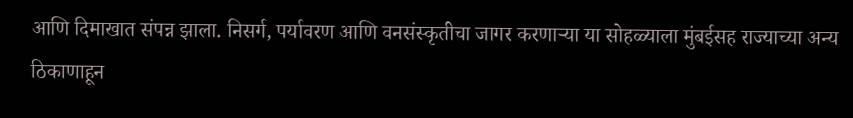आणि दिमाखात संपन्न झाला. निसर्ग, पर्यावरण आणि वनसंस्कृतीचा जागर करणाऱ्या या सोहळ्याला मुंबईसह राज्याच्या अन्य ठिकाणाहून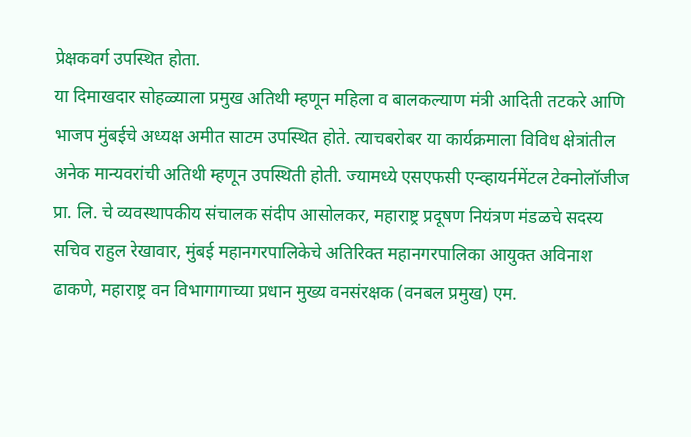प्रेक्षकवर्ग उपस्थित होता.
या दिमाखदार सोहळ्याला प्रमुख अतिथी म्हणून महिला व बालकल्याण मंत्री आदिती तटकरे आणि भाजप मुंबईचे अध्यक्ष अमीत साटम उपस्थित होते. त्याचबरोबर या कार्यक्रमाला विविध क्षेत्रांतील अनेक मान्यवरांची अतिथी म्हणून उपस्थिती होती. ज्यामध्ये एसएफसी एन्व्हायर्नमेंटल टेक्नोलॉजीज प्रा. लि. चे व्यवस्थापकीय संचालक संदीप आसोलकर, महाराष्ट्र प्रदूषण नियंत्रण मंडळचे सदस्य सचिव राहुल रेखावार, मुंबई महानगरपालिकेचे अतिरिक्त महानगरपालिका आयुक्त अविनाश ढाकणे, महाराष्ट्र वन विभागागाच्या प्रधान मुख्य वनसंरक्षक (वनबल प्रमुख) एम.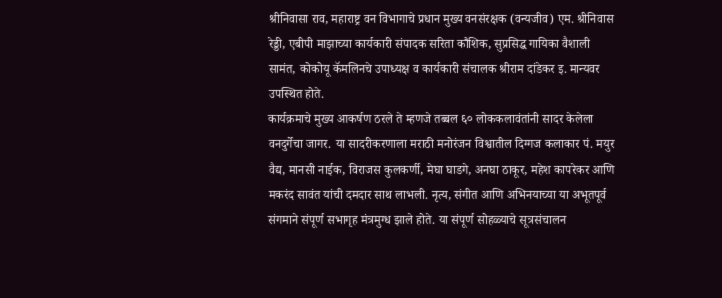श्रीनिवासा राव, महाराष्ट्र वन विभागाचे प्रधान मुख्य वनसंरक्षक (वन्यजीव) एम. श्रीनिवास रेड्डी, एबीपी माझाच्या कार्यकारी संपादक सरिता कौशिक, सुप्रसिद्ध गायिका वैशाली सामंत, कोकोयू कॅमलिनचे उपाध्यक्ष व कार्यकारी संचालक श्रीराम दांडेकर इ. मान्यवर उपस्थित होते.
कार्यक्रमाचे मुख्य आकर्षण ठरले ते म्हणजे तब्बल ६० लोककलावंतांनी सादर केलेला वनदुर्गेचा जागर. या सादरीकरणाला मराठी मनोरंजन विश्वातील दिग्गज कलाकार पं. मयुर वैद्य, मानसी नाईक, विराजस कुलकर्णी, मेघा घाडगे, अनघा ठाकूर, महेश कापरेकर आणि मकरंद सावंत यांची दमदार साथ लाभली. नृत्य, संगीत आणि अभिनयाच्या या अभूतपूर्व संगमाने संपूर्ण सभागृह मंत्रमुग्ध झाले होते. या संपूर्ण सोहळ्याचे सूत्रसंचालन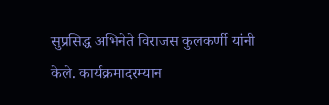सुप्रसिद्ध अभिनेते विराजस कुलकर्णी यांनी केले. कार्यक्रमादरम्यान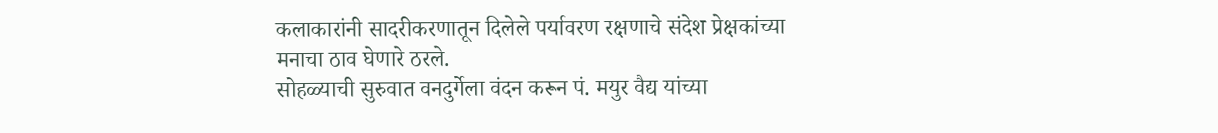कलाकारांनी सादरीकरणातून दिलेले पर्यावरण रक्षणाचे संदेश प्रेक्षकांच्या मनाचा ठाव घेणारे ठरले.
सोहळ्याची सुरुवात वनदुर्गेला वंदन करून पं. मयुर वैद्य यांच्या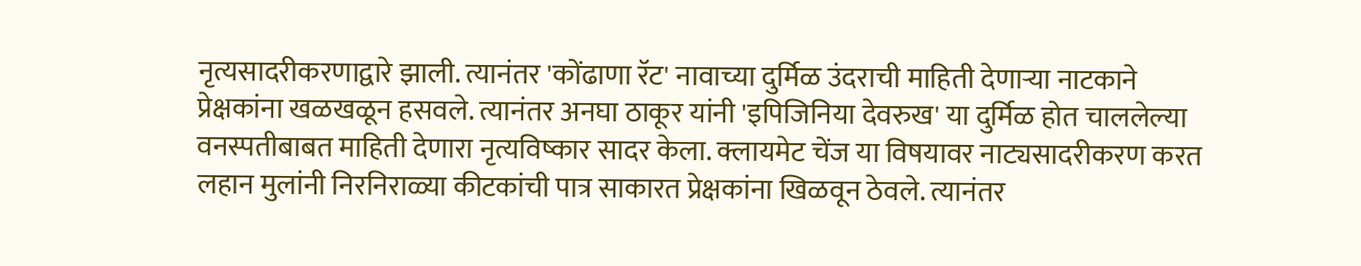नृत्यसादरीकरणाद्वारे झाली. त्यानंतर 'कोंढाणा रॅट' नावाच्या दुर्मिळ उंदराची माहिती देणाऱ्या नाटकाने प्रेक्षकांना खळखळून हसवले. त्यानंतर अनघा ठाकूर यांनी 'इपिजिनिया देवरुख' या दुर्मिळ होत चाललेल्या वनस्पतीबाबत माहिती देणारा नृत्यविष्कार सादर केला. क्लायमेट चेंज या विषयावर नाट्यसादरीकरण करत लहान मुलांनी निरनिराळ्या कीटकांची पात्र साकारत प्रेक्षकांना खिळवून ठेवले. त्यानंतर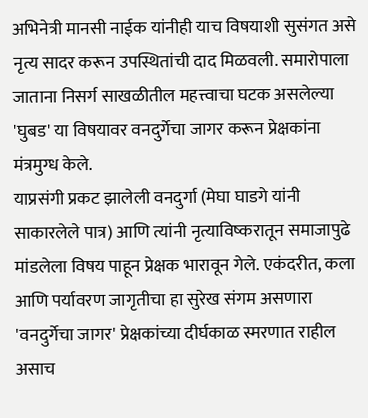अभिनेत्री मानसी नाईक यांनीही याच विषयाशी सुसंगत असे नृत्य सादर करून उपस्थितांची दाद मिळवली. समारोपाला जाताना निसर्ग साखळीतील महत्त्वाचा घटक असलेल्या 'घुबड' या विषयावर वनदुर्गेचा जागर करून प्रेक्षकांना मंत्रमुग्ध केले.
याप्रसंगी प्रकट झालेली वनदुर्गा (मेघा घाडगे यांनी साकारलेले पात्र) आणि त्यांनी नृत्याविष्करातून समाजापुढे मांडलेला विषय पाहून प्रेक्षक भारावून गेले. एकंदरीत, कला आणि पर्यावरण जागृतीचा हा सुरेख संगम असणारा 'वनदुर्गेचा जागर' प्रेक्षकांच्या दीर्घकाळ स्मरणात राहील असाच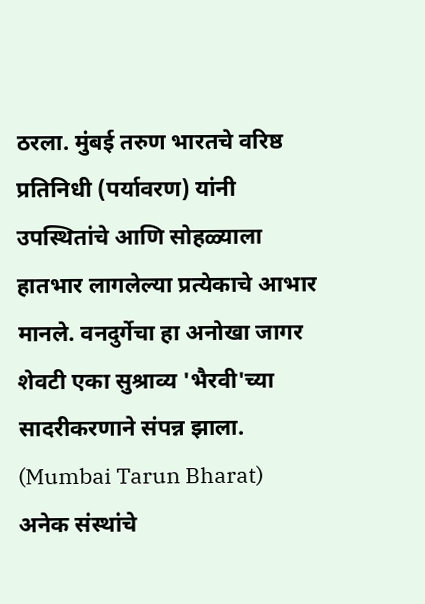ठरला. मुंबई तरुण भारतचे वरिष्ठ प्रतिनिधी (पर्यावरण) यांनी उपस्थितांचे आणि सोहळ्याला हातभार लागलेल्या प्रत्येकाचे आभार मानले. वनदुर्गेचा हा अनोखा जागर शेवटी एका सुश्राव्य 'भैरवी'च्या सादरीकरणाने संपन्न झाला. (Mumbai Tarun Bharat)
अनेक संस्थांचे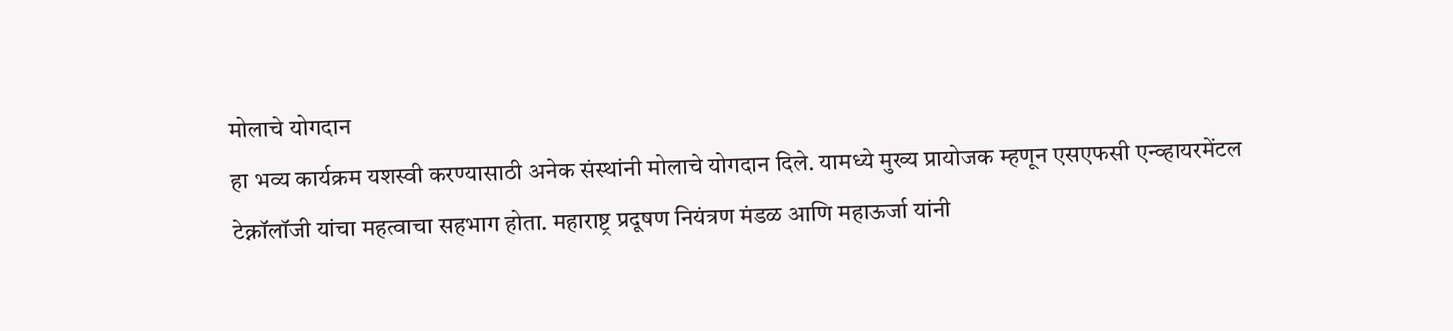मोलाचे योगदान
हा भव्य कार्यक्रम यशस्वी करण्यासाठी अनेक संस्थांनी मोलाचे योगदान दिले. यामध्ये मुख्य प्रायोजक म्हणून एसएफसी एन्व्हायरमेंटल टेक्नॉलॉजी यांचा महत्वाचा सहभाग होता. महाराष्ट्र प्रदूषण नियंत्रण मंडळ आणि महाऊर्जा यांनी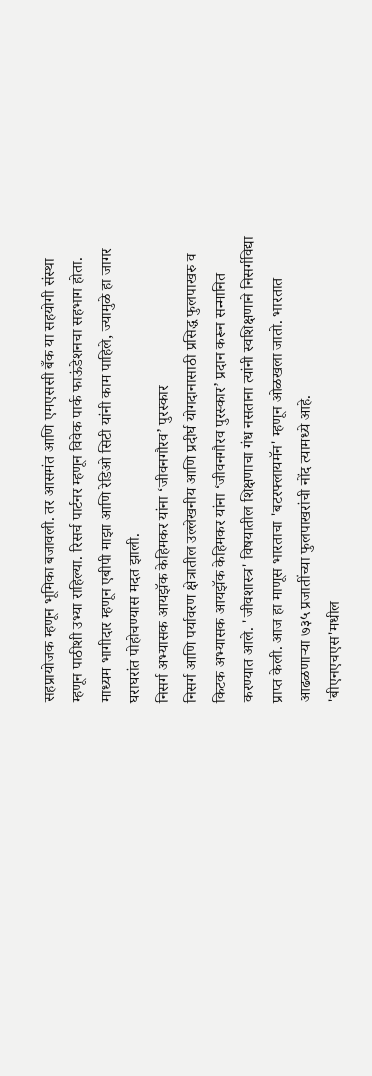सहप्रायोजक म्हणून भूमिका बजावली. तर आसमंत आणि एमएससी बँक या सहयोगी संस्था म्हणून पाठीशी उभ्या राहिल्या. रिसर्च पार्टनर म्हणून विवेक पार्क फाऊंडेशनचा सहभाग होता. माध्यम भागीदार म्हणून एबीपी माझा आणि रेडिओ सिटी यांनी काम पाहिले, ज्यामुळे हा जागर घराघरांत पोहोचण्यास मदत झाली.
निसर्ग अभ्यासक आयझॅक केहिमकर यांना ‘जीवनगौरव’ पुरस्कार
निसर्ग आणि पर्यावरण क्षेत्रातील उल्लेखनीय आणि प्रदीर्घ योगदानासाठी प्रसिद्ध फुलपाखरु व किटक अभ्यासक आयझॅक केहिमकर यांना ‘जीवनगौरव पुरस्कार’ प्रदान करून सन्मानित करण्यात आले. 'जीवशास्त्र' विषयातील शिक्षणाचा गंध नसताना त्यांनी स्वशिक्षणाने निसर्गविद्या प्राप्त केली. आज हा माणूस भारताचा 'बटरफ्लायमॅन' म्हणून ओळखला जातो. भारतात आढळणाऱ्या ७३५ प्रजातींच्या फुलपाखरांची नोंद त्यामध्ये आहे.
'बीएनएचएस'मधील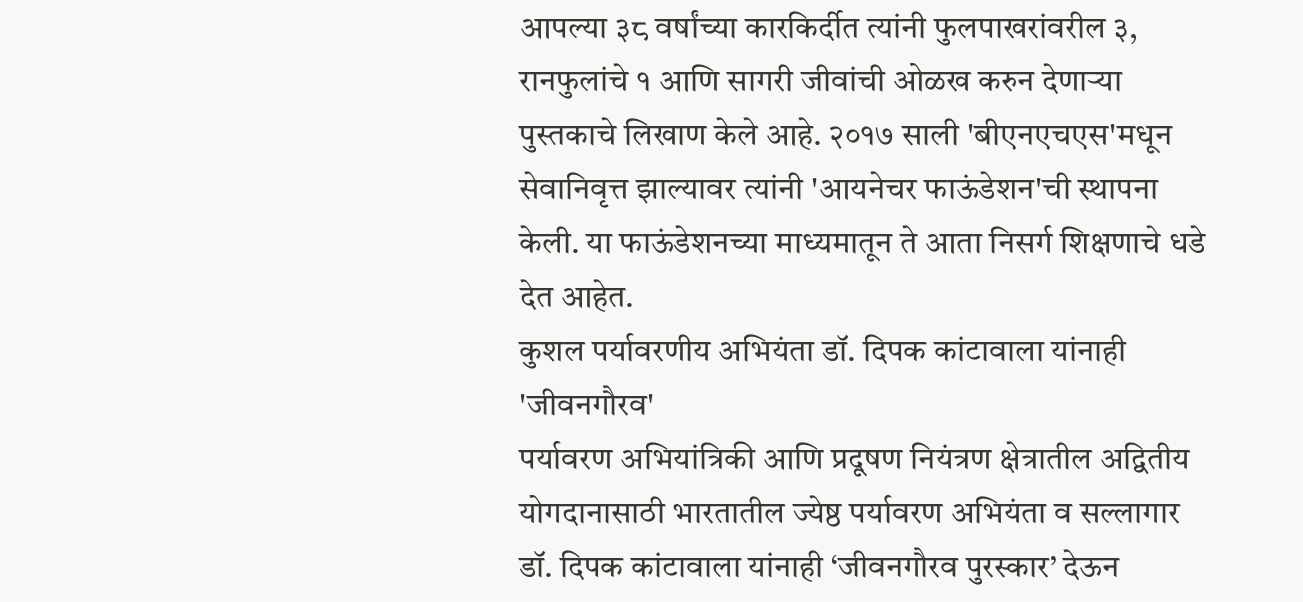आपल्या ३८ वर्षांच्या कारकिर्दीत त्यांनी फुलपाखरांवरील ३, रानफुलांचे १ आणि सागरी जीवांची ओळख करुन देणाऱ्या पुस्तकाचे लिखाण केले आहे. २०१७ साली 'बीएनएचएस'मधून सेवानिवृत्त झाल्यावर त्यांनी 'आयनेचर फाऊंडेशन'ची स्थापना केली. या फाऊंडेशनच्या माध्यमातून ते आता निसर्ग शिक्षणाचे धडे देत आहेत.
कुशल पर्यावरणीय अभियंता डॉ. दिपक कांटावाला यांनाही 'जीवनगौरव'
पर्यावरण अभियांत्रिकी आणि प्रदूषण नियंत्रण क्षेत्रातील अद्वितीय योगदानासाठी भारतातील ज्येष्ठ पर्यावरण अभियंता व सल्लागार डॉ. दिपक कांटावाला यांनाही ‘जीवनगौरव पुरस्कार’ देऊन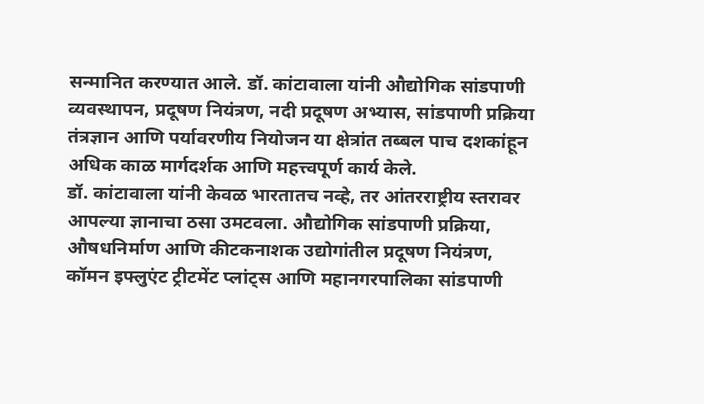सन्मानित करण्यात आले. डॉ. कांटावाला यांनी औद्योगिक सांडपाणी व्यवस्थापन, प्रदूषण नियंत्रण, नदी प्रदूषण अभ्यास, सांडपाणी प्रक्रिया तंत्रज्ञान आणि पर्यावरणीय नियोजन या क्षेत्रांत तब्बल पाच दशकांहून अधिक काळ मार्गदर्शक आणि महत्त्वपूर्ण कार्य केले.
डॉ. कांटावाला यांनी केवळ भारतातच नव्हे, तर आंतरराष्ट्रीय स्तरावर आपल्या ज्ञानाचा ठसा उमटवला. औद्योगिक सांडपाणी प्रक्रिया, औषधनिर्माण आणि कीटकनाशक उद्योगांतील प्रदूषण नियंत्रण, कॉमन इफ्लुएंट ट्रीटमेंट प्लांट्स आणि महानगरपालिका सांडपाणी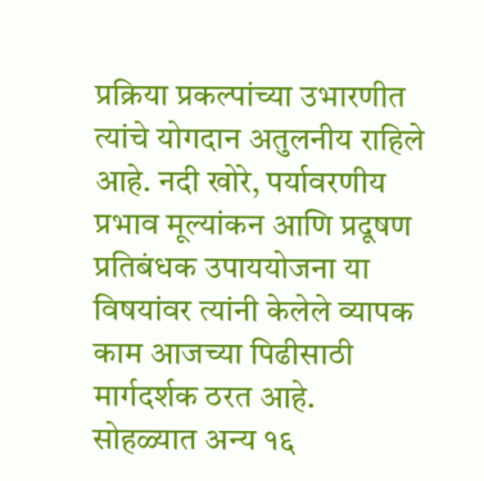प्रक्रिया प्रकल्पांच्या उभारणीत त्यांचे योगदान अतुलनीय राहिले आहे. नदी खोरे, पर्यावरणीय प्रभाव मूल्यांकन आणि प्रदूषण प्रतिबंधक उपाययोजना या विषयांवर त्यांनी केलेले व्यापक काम आजच्या पिढीसाठी मार्गदर्शक ठरत आहे.
सोहळ्यात अन्य १६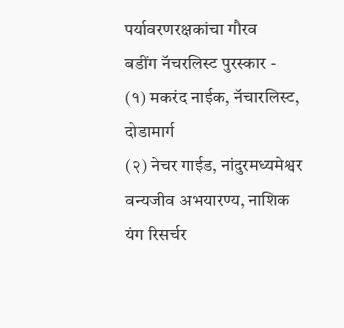पर्यावरणरक्षकांचा गौरव
बडींग नॅचरलिस्ट पुरस्कार -
(१) मकरंद नाईक, नॅचारलिस्ट, दोडामार्ग
(२) नेचर गाईड, नांदुरमध्यमेश्वर वन्यजीव अभयारण्य, नाशिक
यंग रिसर्चर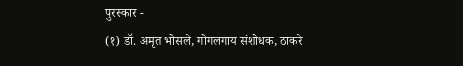पुरस्कार -
(१) डॉ. अमृत भोसले, गोगलगाय संशोधक, ठाकरे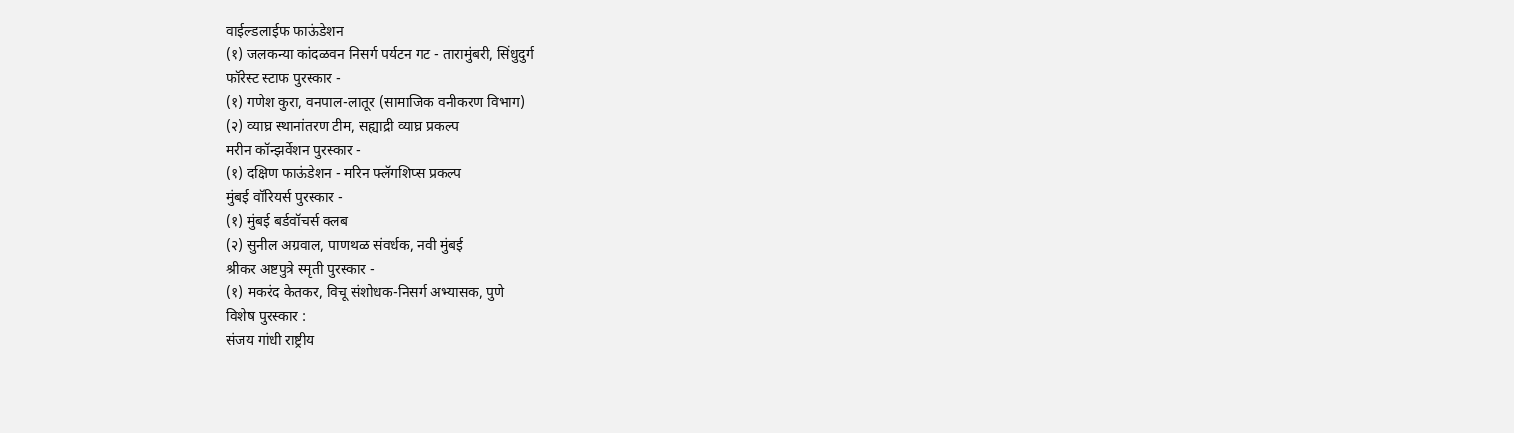वाईल्डलाईफ फाऊंडेशन
(१) जलकन्या कांदळवन निसर्ग पर्यटन गट - तारामुंबरी, सिंधुदुर्ग
फॉरेस्ट स्टाफ पुरस्कार -
(१) गणेश कुरा, वनपाल-लातूर (सामाजिक वनीकरण विभाग)
(२) व्याघ्र स्थानांतरण टीम, सह्याद्री व्याघ्र प्रकल्प
मरीन कॉन्झर्वेशन पुरस्कार -
(१) दक्षिण फाऊंडेशन - मरिन फ्लॅगशिप्स प्रकल्प
मुंबई वॉरियर्स पुरस्कार -
(१) मुंबई बर्डवॉचर्स क्लब
(२) सुनील अग्रवाल, पाणथळ संवर्धक, नवी मुंबई
श्रीकर अष्टपुत्रे स्मृती पुरस्कार -
(१) मकरंद केतकर, विचू संशोधक-निसर्ग अभ्यासक, पुणे
विशेष पुरस्कार :
संजय गांधी राष्ट्रीय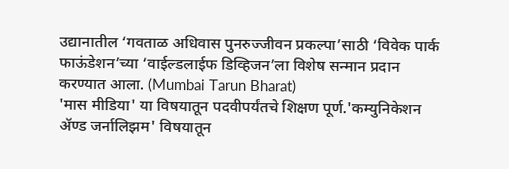उद्यानातील ‘गवताळ अधिवास पुनरुज्जीवन प्रकल्पा’साठी ‘विवेक पार्क फाऊंडेशन’च्या ‘वाईल्डलाईफ डिव्हिजन’ला विशेष सन्मान प्रदान करण्यात आला. (Mumbai Tarun Bharat)
'मास मीडिया' या विषयातून पदवीपर्यंतचे शिक्षण पूर्ण.'कम्युनिकेशन ॲण्ड जर्नालिझम' विषयातून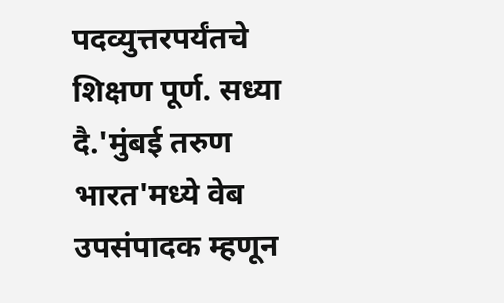पदव्युत्तरपर्यंतचे शिक्षण पूर्ण. सध्या दै.'मुंबई तरुण भारत'मध्ये वेब उपसंपादक म्हणून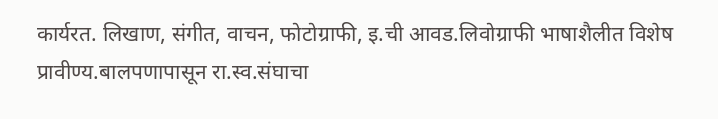कार्यरत. लिखाण, संगीत, वाचन, फोटोग्राफी, इ.ची आवड.लिवोग्राफी भाषाशैलीत विशेष प्रावीण्य.बालपणापासून रा.स्व.संघाचा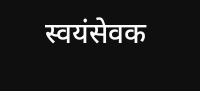स्वयंसेवक